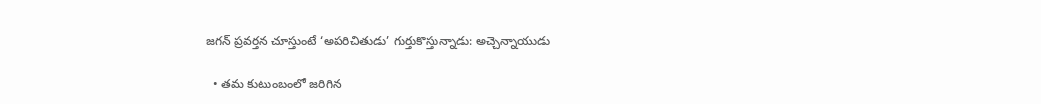జగన్ ప్రవర్తన చూస్తుంటే ‘అపరిచితుడు’ గుర్తుకొస్తున్నాడు: అచ్చెన్నాయుడు

  • తమ కుటుంబంలో జరిగిన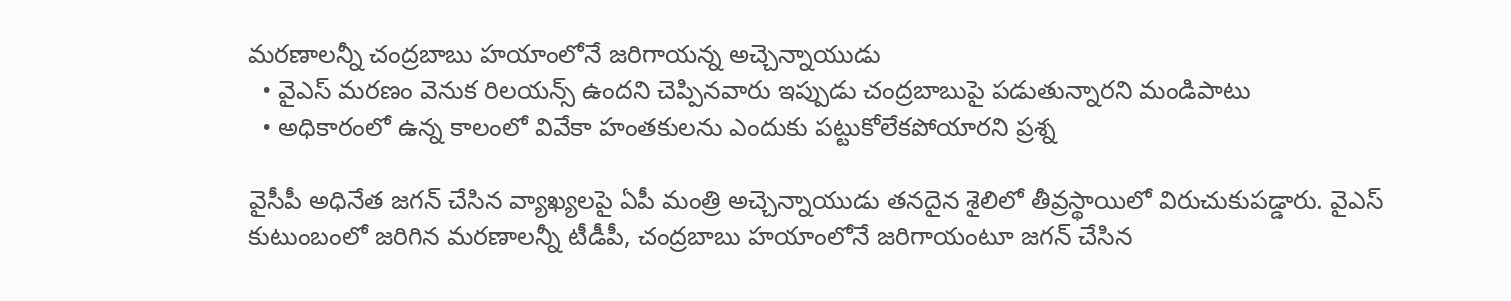మరణాలన్నీ చంద్రబాబు హయాంలోనే జరిగాయన్న అచ్చెన్నాయుడు
  • వైఎస్ మరణం వెనుక రిలయన్స్ ఉందని చెప్పినవారు ఇప్పుడు చంద్రబాబుపై పడుతున్నారని మండిపాటు
  • అధికారంలో ఉన్న కాలంలో వివేకా హంతకులను ఎందుకు పట్టుకోలేకపోయారని ప్రశ్న

వైసీపీ అధినేత జగన్ చేసిన వ్యాఖ్యలపై ఏపీ మంత్రి అచ్చెన్నాయుడు తనదైన శైలిలో తీవ్రస్థాయిలో విరుచుకుపడ్డారు. వైఎస్ కుటుంబంలో జరిగిన మరణాలన్నీ టీడీపీ, చంద్రబాబు హయాంలోనే జరిగాయంటూ జగన్ చేసిన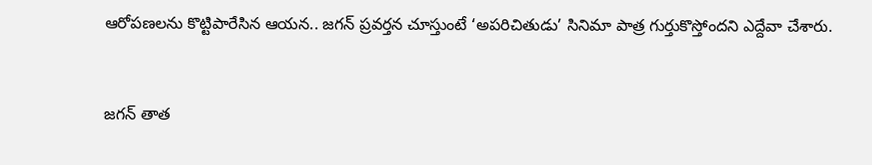ఆరోపణలను కొట్టిపారేసిన ఆయన.. జగన్ ప్రవర్తన చూస్తుంటే ‘అపరిచితుడు’ సినిమా పాత్ర గుర్తుకొస్తోందని ఎద్దేవా చేశారు.


జగన్ తాత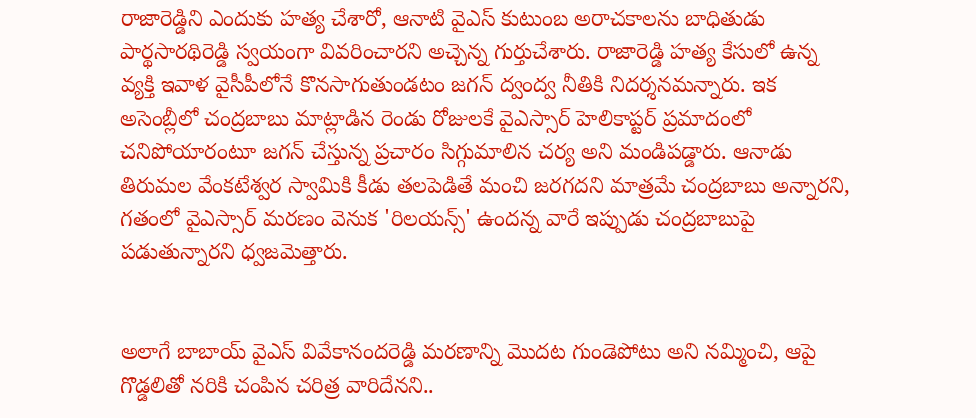రాజారెడ్డిని ఎందుకు హత్య చేశారో, ఆనాటి వైఎస్ కుటుంబ అరాచకాలను బాధితుడు పార్థసారథిరెడ్డి స్వయంగా వివరించారని అచ్చెన్న గుర్తుచేశారు. రాజారెడ్డి హత్య కేసులో ఉన్న వ్యక్తి ఇవాళ వైసీపీలోనే కొనసాగుతుండటం జగన్ ద్వంద్వ నీతికి నిదర్శనమన్నారు. ఇక అసెంబ్లీలో చంద్రబాబు మాట్లాడిన రెండు రోజులకే వైఎస్సార్ హెలికాప్టర్ ప్రమాదంలో చనిపోయారంటూ జగన్ చేస్తున్న ప్రచారం సిగ్గుమాలిన చర్య అని మండిపడ్డారు. ఆనాడు తిరుమల వేంకటేశ్వర స్వామికి కీడు తలపెడితే మంచి జరగదని మాత్రమే చంద్రబాబు అన్నారని, గతంలో వైఎస్సార్ మరణం వెనుక 'రిలయన్స్' ఉందన్న వారే ఇప్పుడు చంద్రబాబుపై పడుతున్నారని ధ్వజమెత్తారు.


అలాగే బాబాయ్ వైఎస్ వివేకానందరెడ్డి మరణాన్ని మొదట గుండెపోటు అని నమ్మించి, ఆపై గొడ్డలితో నరికి చంపిన చరిత్ర వారిదేనని..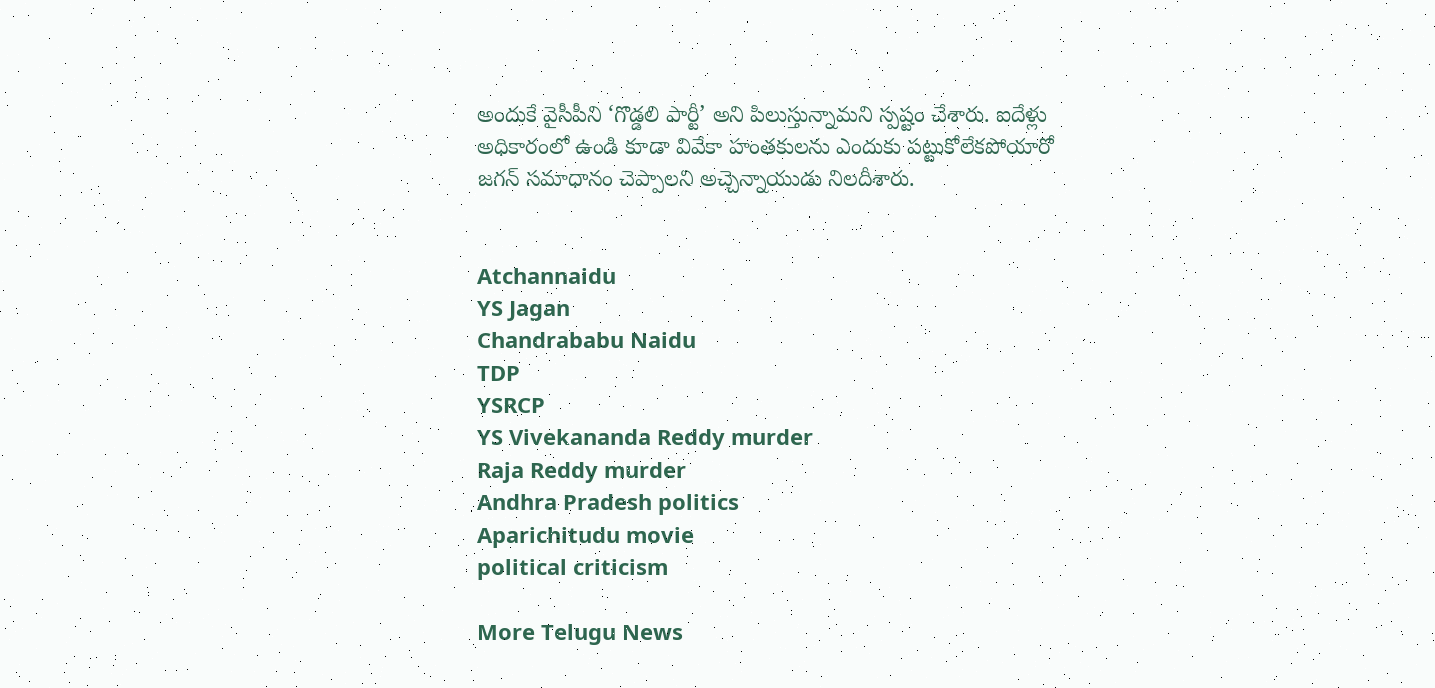అందుకే వైసీపీని ‘గొడ్డలి పార్టీ’ అని పిలుస్తున్నామని స్పష్టం చేశారు. ఐదేళ్లు అధికారంలో ఉండి కూడా వివేకా హంతకులను ఎందుకు పట్టుకోలేకపోయారో జగన్ సమాధానం చెప్పాలని అచ్చెన్నాయుడు నిలదీశారు.


Atchannaidu
YS Jagan
Chandrababu Naidu
TDP
YSRCP
YS Vivekananda Reddy murder
Raja Reddy murder
Andhra Pradesh politics
Aparichitudu movie
political criticism

More Telugu News